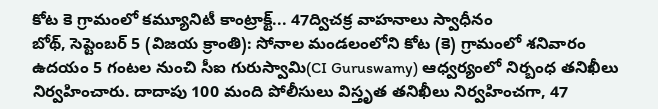కోట కె గ్రామంలో కమ్యూనిటీ కాంట్రాక్ట్... 47ద్విచక్ర వాహనాలు స్వాధీనం
బోథ్, సెప్టెంబర్ 5 (విజయ క్రాంతి): సోనాల మండలంలోని కోట (కె) గ్రామంలో శనివారం ఉదయం 5 గంటల నుంచి సీఐ గురుస్వామి(CI Guruswamy) ఆధ్వర్యంలో నిర్బంధ తనిఖీలు నిర్వహించారు. దాదాపు 100 మంది పోలీసులు విస్తృత తనిఖీలు నిర్వహించగా, 47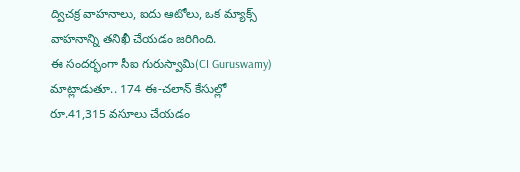ద్విచక్ర వాహనాలు, ఐదు ఆటోలు, ఒక మ్యాక్స్ వాహనాన్ని తనిఖీ చేయడం జరిగింది.
ఈ సందర్భంగా సీఐ గురుస్వామి(CI Guruswamy) మాట్లాడుతూ.. 174 ఈ-చలాన్ కేసుల్లో రూ.41,315 వసూలు చేయడం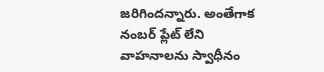జరిగిందన్నారు. అంతేగాక నంబర్ ప్లేట్ లేని వాహనాలను స్వాధీనం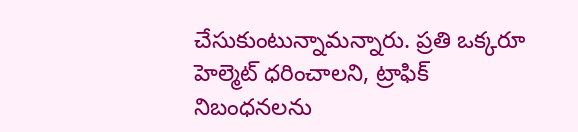చేసుకుంటున్నామన్నారు. ప్రతి ఒక్కరూ హెల్మెట్ ధరించాలని, ట్రాఫిక్ నిబంధనలను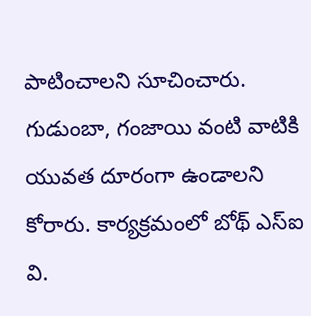పాటించాలని సూచించారు. గుడుంబా, గంజాయి వంటి వాటికి యువత దూరంగా ఉండాలని కోరారు. కార్యక్రమంలో బోథ్ ఎస్ఐ వి.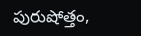పురుషోత్తం,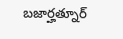బజార్హత్నూర్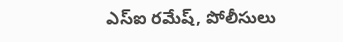ఎస్ఐ రమేష్, పోలీసులు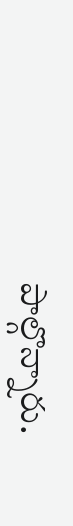పాల్గొన్నారు.